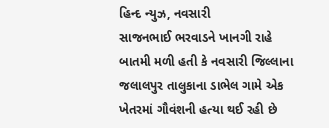હિન્દ ન્યુઝ, નવસારી
સાજનભાઈ ભરવાડને ખાનગી રાહે બાતમી મળી હતી કે નવસારી જિલ્લાના જલાલપુર તાલુકાના ડાભેલ ગામે એક ખેતરમાં ગૌવંશની હત્યા થઈ રહી છે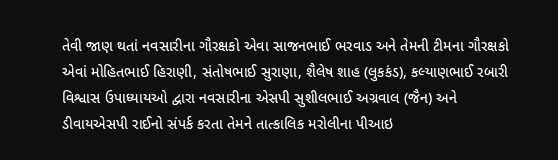તેવી જાણ થતાં નવસારીના ગૌરક્ષકો એવા સાજનભાઈ ભરવાડ અને તેમની ટીમના ગૌરક્ષકો એવાં મોહિતભાઈ હિરાણી, સંતોષભાઈ સુરાણા, શૈલેષ શાહ (લુકકંડ), કલ્યાણભાઈ રબારી વિશ્વાસ ઉપાધ્યાયઓ દ્વારા નવસારીના એસપી સુશીલભાઈ અગ્રવાલ (જૈન) અને ડીવાયએસપી રાઈનો સંપર્ક કરતા તેમને તાત્કાલિક મરોલીના પીઆઇ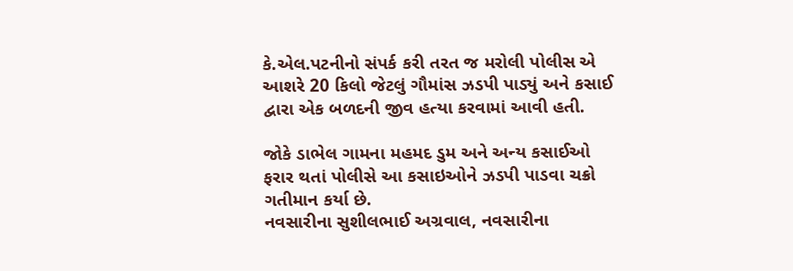કે.એલ.પટનીનો સંપર્ક કરી તરત જ મરોલી પોલીસ એ આશરે 20 કિલો જેટલું ગૌમાંસ ઝડપી પાડ્યું અને કસાઈ દ્વારા એક બળદની જીવ હત્યા કરવામાં આવી હતી.

જોકે ડાભેલ ગામના મહમદ ડુમ અને અન્ય કસાઈઓ ફરાર થતાં પોલીસે આ કસાઇઓને ઝડપી પાડવા ચક્રો ગતીમાન કર્યા છે.
નવસારીના સુશીલભાઈ અગ્રવાલ, નવસારીના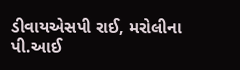ડીવાયએસપી રાઈ, મરોલીના પી.આઈ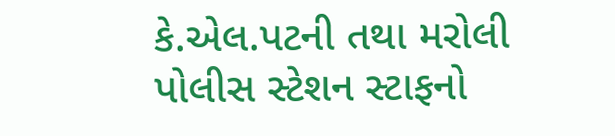કે.એલ.પટની તથા મરોલી પોલીસ સ્ટેશન સ્ટાફનો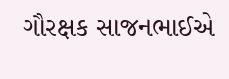ગૌરક્ષક સાજનભાઈએ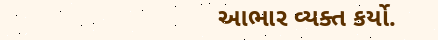આભાર વ્યક્ત કર્યો.